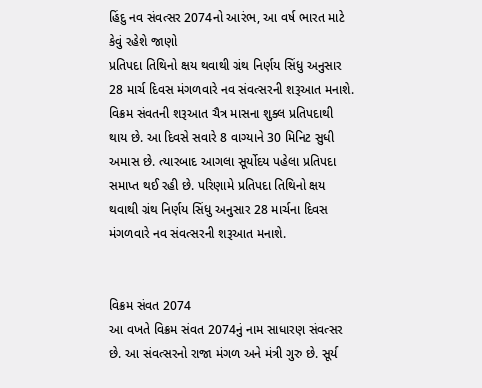હિંદુ નવ સંવત્સર 2074નો આરંભ, આ વર્ષ ભારત માટે કેવું રહેશે જાણો
પ્રતિપદા તિથિનો ક્ષય થવાથી ગ્રંથ નિર્ણય સિંધુ અનુસાર 28 માર્ચ દિવસ મંગળવારે નવ સંવત્સરની શરૂઆત મનાશે.
વિક્રમ સંવતની શરૂઆત ચૈત્ર માસના શુક્લ પ્રતિપદાથી થાય છે. આ દિવસે સવારે 8 વાગ્યાને 30 મિનિટ સુધી અમાસ છે. ત્યારબાદ આગલા સૂર્યોદય પહેલા પ્રતિપદા સમાપ્ત થઈ રહી છે. પરિણામે પ્રતિપદા તિથિનો ક્ષય થવાથી ગ્રંથ નિર્ણય સિંધુ અનુસાર 28 માર્ચના દિવસ મંગળવારે નવ સંવત્સરની શરૂઆત મનાશે.


વિક્રમ સંવત 2074
આ વખતે વિક્રમ સંવત 2074નું નામ સાધારણ સંવત્સર છે. આ સંવત્સરનો રાજા મંગળ અને મંત્રી ગુરુ છે. સૂર્ય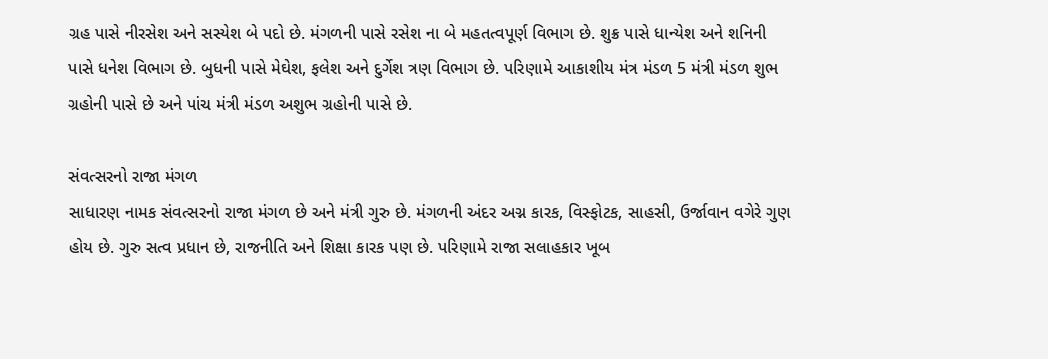ગ્રહ પાસે નીરસેશ અને સસ્યેશ બે પદો છે. મંગળની પાસે રસેશ ના બે મહતત્વપૂર્ણ વિભાગ છે. શુક્ર પાસે ધાન્યેશ અને શનિની પાસે ધનેશ વિભાગ છે. બુધની પાસે મેઘેશ, ફલેશ અને દુર્ગેશ ત્રણ વિભાગ છે. પરિણામે આકાશીય મંત્ર મંડળ 5 મંત્રી મંડળ શુભ ગ્રહોની પાસે છે અને પાંચ મંત્રી મંડળ અશુભ ગ્રહોની પાસે છે.

સંવત્સરનો રાજા મંગળ
સાધારણ નામક સંવત્સરનો રાજા મંગળ છે અને મંત્રી ગુરુ છે. મંગળની અંદર અગ્ન કારક, વિસ્ફોટક, સાહસી, ઉર્જાવાન વગેરે ગુણ હોય છે. ગુરુ સત્વ પ્રધાન છે, રાજનીતિ અને શિક્ષા કારક પણ છે. પરિણામે રાજા સલાહકાર ખૂબ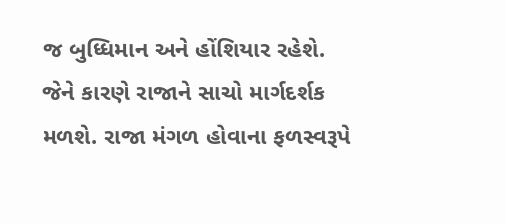જ બુધ્ધિમાન અને હોંશિયાર રહેશે. જેને કારણે રાજાને સાચો માર્ગદર્શક મળશે. રાજા મંગળ હોવાના ફળસ્વરૂપે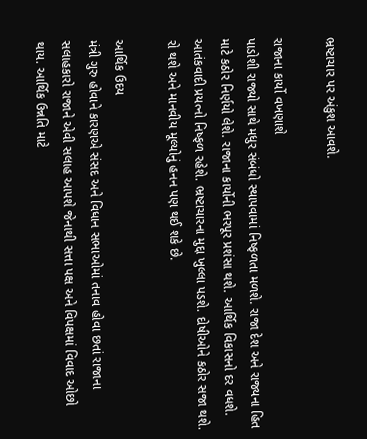ભ્રષ્ટાચાર પર અંકુશ આવશે.

રાજાના કાર્યો વખણાશે
પાડોશી રાજ્યો સાથે મધુર સંબંધો સ્થાપવામાં નિષ્ફળતા મળશે. રાજા દેશ અને રાજ્યના હિત માટે કઠોર નિર્ણયો લેશે. રાજાના કાર્યોની ભરપૂર પ્રશંસા થશે. આર્થિક વિકાસનો દર વધશે. આતંકવાદી પ્રયત્નો નિષ્ફળ રહેશે. ભ્રષ્ટાચારના મુદ્દા ખુલ્લા પડશે. દોષીઓને કઠોર સજા થશે. રો થશે અને માનવીય મૂલ્યોનું હનન પણ થઈ શકે છે.

આર્થિક ઉદય
મંત્રી ગુરુ હોવાને કારણએ સંસદ અને વિધાન સભાઓમાં તનાવ હોવા છતાં રાજાના સલાહકારો રાજાને એવી સલાહ આપશે જેનાથી સત્તા પક્ષ અને વિપક્ષમાં વિવાદ ઓછો થાય. આર્થિક ઉન્નતિ માટે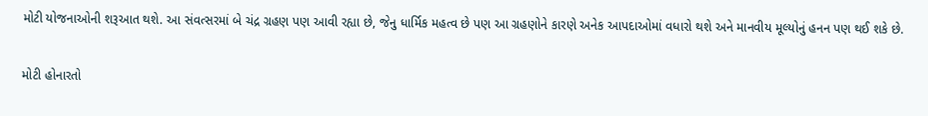મોટી યોજનાઓની શરૂઆત થશે. આ સંવત્સરમાં બે ચંદ્ર ગ્રહણ પણ આવી રહ્યા છે, જેનુ ધાર્મિક મહત્વ છે પણ આ ગ્રહણોને કારણે અનેક આપદાઓમાં વધારો થશે અને માનવીય મૂલ્યોનું હનન પણ થઈ શકે છે.

મોટી હોનારતો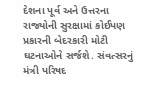દેશના પૂર્વ અને ઉત્તરના રાજ્યોની સુરક્ષામાં કોઈપણ પ્રકારની બેદરકારી મોટી ઘટનાઓને સર્જશે. સંવત્સરનું મંત્રી પરિષદ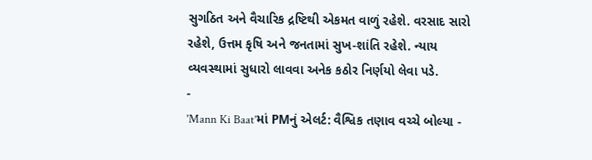સુગઠિત અને વૈચારિક દ્રષ્ટિથી એકમત વાળું રહેશે. વરસાદ સારો રહેશે, ઉત્તમ કૃષિ અને જનતામાં સુખ-શાંતિ રહેશે. ન્યાય વ્યવસ્થામાં સુધારો લાવવા અનેક કઠોર નિર્ણયો લેવા પડે.
-
'Mann Ki Baat'માં PMનું એલર્ટ: વૈશ્વિક તણાવ વચ્ચે બોલ્યા -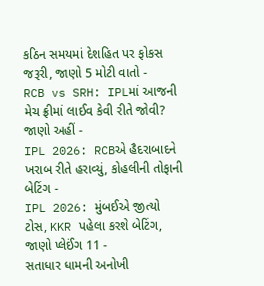કઠિન સમયમાં દેશહિત પર ફોકસ જરૂરી, જાણો 5 મોટી વાતો -
RCB vs SRH: IPLમાં આજની મેચ ફ્રીમાં લાઈવ કેવી રીતે જોવી? જાણો અહીં -
IPL 2026: RCBએ હૈદરાબાદને ખરાબ રીતે હરાવ્યું, કોહલીની તોફાની બેટિંગ -
IPL 2026: મુંબઈએ જીત્યો ટોસ, KKR પહેલા કરશે બેટિંગ, જાણો પ્લેઈંગ 11 -
સતાધાર ધામની અનોખી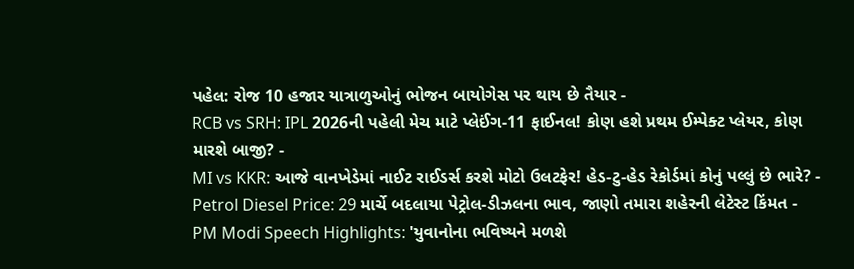પહેલ: રોજ 10 હજાર યાત્રાળુઓનું ભોજન બાયોગેસ પર થાય છે તૈયાર -
RCB vs SRH: IPL 2026ની પહેલી મેચ માટે પ્લેઈંગ-11 ફાઈનલ! કોણ હશે પ્રથમ ઈમ્પેક્ટ પ્લેયર, કોણ મારશે બાજી? -
MI vs KKR: આજે વાનખેડેમાં નાઈટ રાઈડર્સ કરશે મોટો ઉલટફેર! હેડ-ટુ-હેડ રેકોર્ડમાં કોનું પલ્લું છે ભારે? -
Petrol Diesel Price: 29 માર્ચે બદલાયા પેટ્રોલ-ડીઝલના ભાવ, જાણો તમારા શહેરની લેટેસ્ટ કિંમત -
PM Modi Speech Highlights: 'યુવાનોના ભવિષ્યને મળશે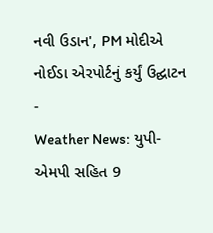નવી ઉડાન', PM મોદીએ નોઈડા એરપોર્ટનું કર્યું ઉદ્ઘાટન -
Weather News: યુપી-એમપી સહિત 9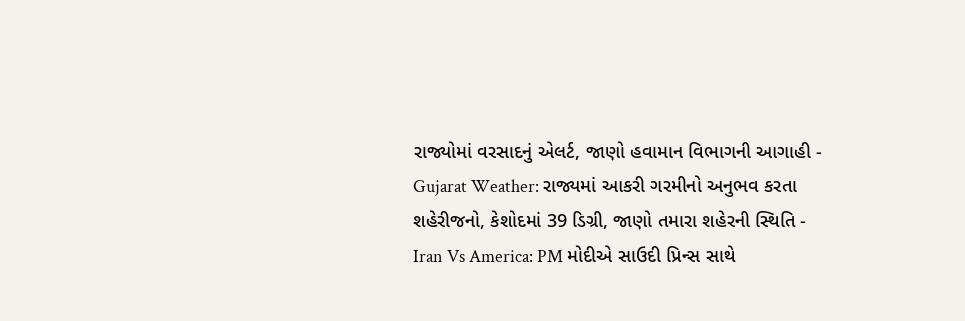રાજ્યોમાં વરસાદનું એલર્ટ, જાણો હવામાન વિભાગની આગાહી -
Gujarat Weather: રાજ્યમાં આકરી ગરમીનો અનુભવ કરતા શહેરીજનો, કેશોદમાં 39 ડિગ્રી, જાણો તમારા શહેરની સ્થિતિ -
Iran Vs America: PM મોદીએ સાઉદી પ્રિન્સ સાથે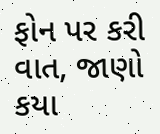ફોન પર કરી વાત, જાણો કયા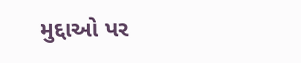મુદ્દાઓ પર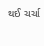થઈ ચર્ચા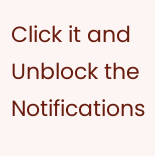Click it and Unblock the Notifications